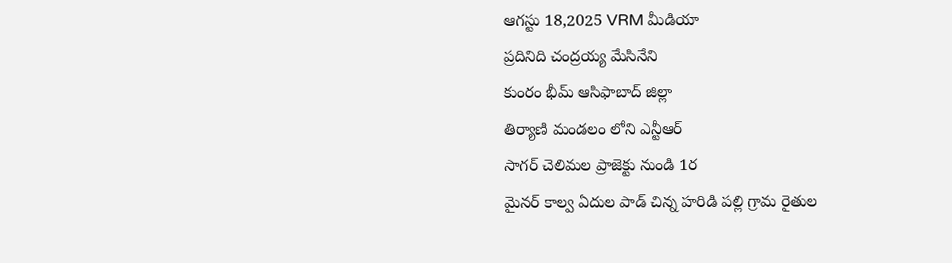ఆగస్టు 18,2025 VRM మీడియా
ప్రదినిది చంద్రయ్య మేసినేని
కుంరం భీమ్ ఆసిఫాబాద్ జిల్లా
తిర్యాణి మండలం లోని ఎన్టీఆర్
సాగర్ చెలిమల ప్రాజెక్టు నుండి 1ర
మైనర్ కాల్వ ఏదుల పాడ్ చిన్న హరిడి పల్లి గ్రామ రైతుల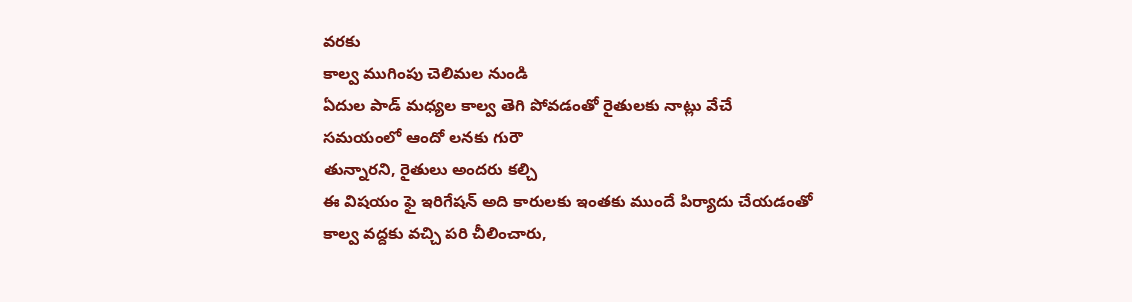వరకు
కాల్వ ముగింపు చెలిమల నుండి
ఏదుల పాడ్ మధ్యల కాల్వ తెగి పోవడంతో రైతులకు నాట్లు వేచే
సమయంలో ఆందో లనకు గురౌ
తున్నారని, రైతులు అందరు కల్చి
ఈ విషయం ఫై ఇరిగేషన్ అది కారులకు ఇంతకు ముందే పిర్యాదు చేయడంతో కాల్వ వద్దకు వచ్చి పరి చీలించారు,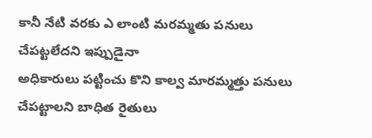కానీ నేటి వరకు ఎ లాంటి మరమ్మతు పనులు చేపట్టలేదని ఇప్పుడైనా
అధికారులు పట్టించు కొని కాల్వ మారమ్మత్తు పనులు చేపట్టాలని బాధిత రైతులు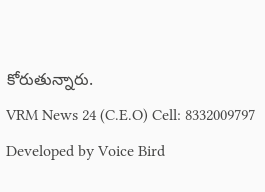కోరుతున్నారు.
VRM News 24 (C.E.O) Cell: 8332009797
Developed by Voice Bird